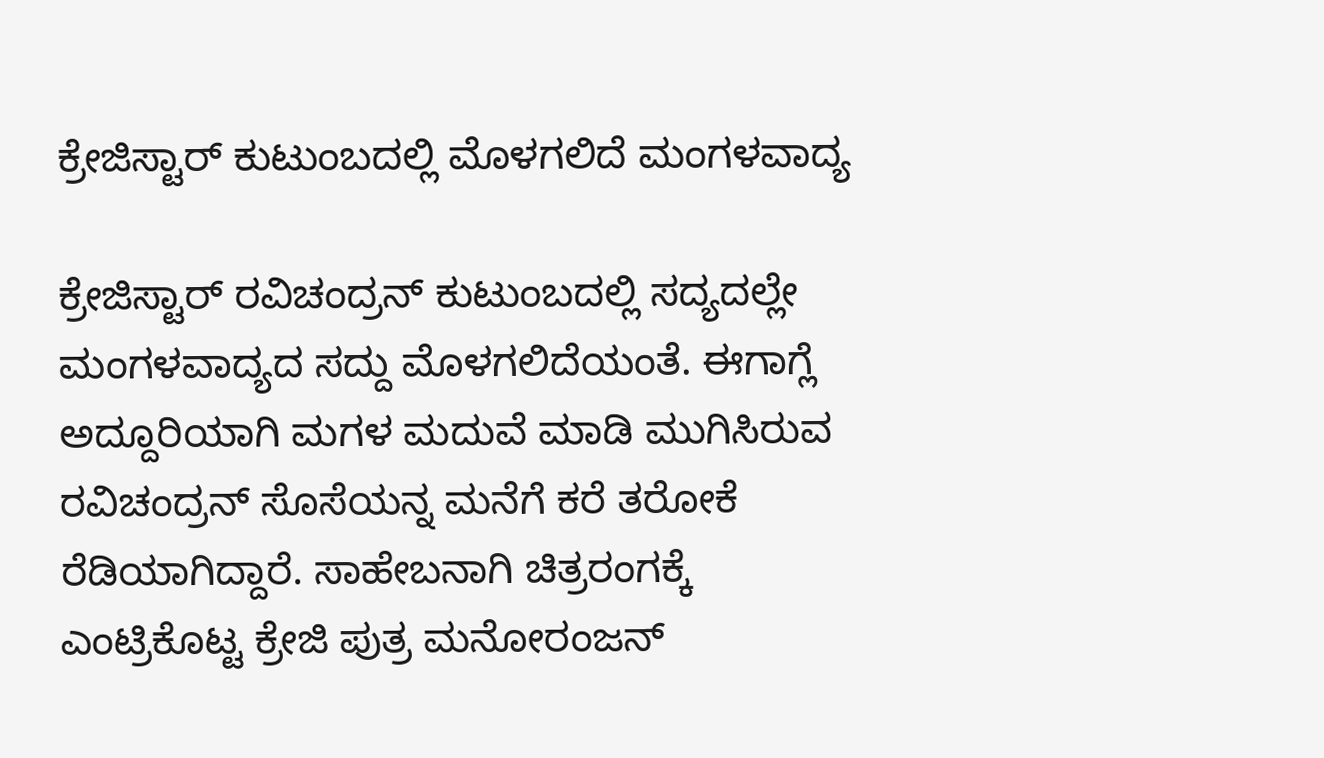ಕ್ರೇಜಿಸ್ಟಾರ್ ಕುಟುಂಬದಲ್ಲಿ ಮೊಳಗಲಿದೆ ಮಂಗಳವಾದ್ಯ

ಕ್ರೇಜಿಸ್ಟಾರ್ ರವಿಚಂದ್ರನ್ ಕುಟುಂಬದಲ್ಲಿ ಸದ್ಯದಲ್ಲೇ ಮಂಗಳವಾದ್ಯದ ಸದ್ದು ಮೊಳಗಲಿದೆಯಂತೆ. ಈಗಾಗ್ಲೆ ಅದ್ದೂರಿಯಾಗಿ ಮಗಳ ಮದುವೆ ಮಾಡಿ ಮುಗಿಸಿರುವ ರವಿಚಂದ್ರನ್ ಸೊಸೆಯನ್ನ ಮನೆಗೆ ಕರೆ ತರೋಕೆ ರೆಡಿಯಾಗಿದ್ದಾರೆ. ಸಾಹೇಬನಾಗಿ ಚಿತ್ರರಂಗಕ್ಕೆ ಎಂಟ್ರಿಕೊಟ್ಟ ಕ್ರೇಜಿ ಪುತ್ರ ಮನೋರಂಜನ್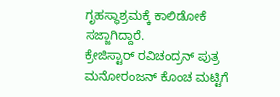ಗೃಹಸ್ಥಾಶ್ರಮಕ್ಕೆ ಕಾಲಿಡೋಕೆ ಸಜ್ಜಾಗಿದ್ದಾರೆ.
ಕ್ರೇಜಿಸ್ಟಾರ್ ರವಿಚಂದ್ರನ್ ಪುತ್ರ ಮನೋರಂಜನ್ ಕೊಂಚ ಮಟ್ಟಿಗೆ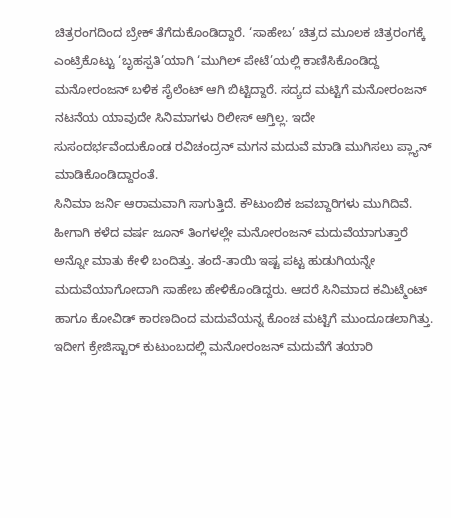ಚಿತ್ರರಂಗದಿಂದ ಬ್ರೇಕ್ ತೆಗೆದುಕೊಂಡಿದ್ದಾರೆ. ‘ಸಾಹೇಬ’ ಚಿತ್ರದ ಮೂಲಕ ಚಿತ್ರರಂಗಕ್ಕೆ ಎಂಟ್ರಿಕೊಟ್ಟು ‘ಬೃಹಸ್ಪತಿ’ಯಾಗಿ ‘ಮುಗಿಲ್ ಪೇಟೆ’ಯಲ್ಲಿ ಕಾಣಿಸಿಕೊಂಡಿದ್ದ ಮನೋರಂಜನ್ ಬಳಿಕ ಸೈಲೆಂಟ್ ಆಗಿ ಬಿಟ್ಟಿದ್ದಾರೆ. ಸದ್ಯದ ಮಟ್ಟಿಗೆ ಮನೋರಂಜನ್ ನಟನೆಯ ಯಾವುದೇ ಸಿನಿಮಾಗಳು ರಿಲೀಸ್ ಆಗ್ತಿಲ್ಲ. ಇದೇ ಸುಸಂದರ್ಭವೆಂದುಕೊಂಡ ರವಿಚಂದ್ರನ್ ಮಗನ ಮದುವೆ ಮಾಡಿ ಮುಗಿಸಲು ಪ್ಲ್ಯಾನ್ ಮಾಡಿಕೊಂಡಿದ್ದಾರಂತೆ.
ಸಿನಿಮಾ ಜರ್ನಿ ಆರಾಮವಾಗಿ ಸಾಗುತ್ತಿದೆ. ಕೌಟುಂಬಿಕ ಜವಬ್ದಾರಿಗಳು ಮುಗಿದಿವೆ. ಹೀಗಾಗಿ ಕಳೆದ ವರ್ಷ ಜೂನ್ ತಿಂಗಳಲ್ಲೇ ಮನೋರಂಜನ್ ಮದುವೆಯಾಗುತ್ತಾರೆ ಅನ್ನೋ ಮಾತು ಕೇಳಿ ಬಂದಿತ್ತು. ತಂದೆ-ತಾಯಿ ಇಷ್ಟ ಪಟ್ಟ ಹುಡುಗಿಯನ್ನೇ ಮದುವೆಯಾಗೋದಾಗಿ ಸಾಹೇಬ ಹೇಳಿಕೊಂಡಿದ್ದರು. ಆದರೆ ಸಿನಿಮಾದ ಕಮಿಟ್ಮೆಂಟ್ ಹಾಗೂ ಕೋವಿಡ್ ಕಾರಣದಿಂದ ಮದುವೆಯನ್ನ ಕೊಂಚ ಮಟ್ಟಿಗೆ ಮುಂದೂಡಲಾಗಿತ್ತು.
ಇದೀಗ ಕ್ರೇಜಿಸ್ಟಾರ್ ಕುಟುಂಬದಲ್ಲಿ ಮನೋರಂಜನ್ ಮದುವೆಗೆ ತಯಾರಿ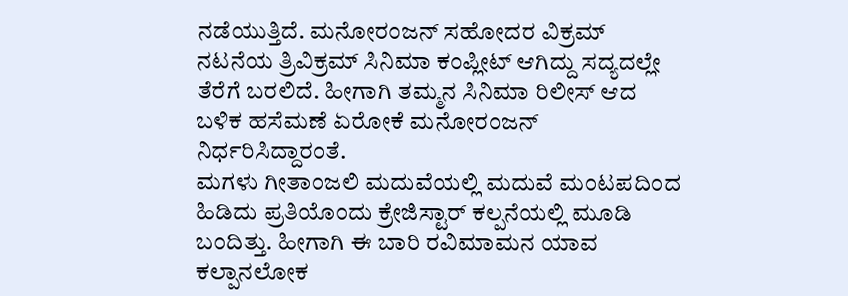ನಡೆಯುತ್ತಿದೆ. ಮನೋರಂಜನ್ ಸಹೋದರ ವಿಕ್ರಮ್ ನಟನೆಯ ತ್ರಿವಿಕ್ರಮ್ ಸಿನಿಮಾ ಕಂಪ್ಲೀಟ್ ಆಗಿದ್ದು ಸದ್ಯದಲ್ಲೇ ತೆರೆಗೆ ಬರಲಿದೆ. ಹೀಗಾಗಿ ತಮ್ಮನ ಸಿನಿಮಾ ರಿಲೀಸ್ ಆದ ಬಳಿಕ ಹಸೆಮಣೆ ಏರೋಕೆ ಮನೋರಂಜನ್ ನಿರ್ಧರಿಸಿದ್ದಾರಂತೆ.
ಮಗಳು ಗೀತಾಂಜಲಿ ಮದುವೆಯಲ್ಲಿ ಮದುವೆ ಮಂಟಪದಿಂದ ಹಿಡಿದು ಪ್ರತಿಯೊಂದು ಕ್ರೇಜಿಸ್ಟಾರ್ ಕಲ್ಪನೆಯಲ್ಲಿ ಮೂಡಿ ಬಂದಿತ್ತು. ಹೀಗಾಗಿ ಈ ಬಾರಿ ರವಿಮಾಮನ ಯಾವ ಕಲ್ಪಾನಲೋಕ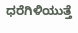ಧರೆಗಿಳಿಯುತ್ತೆ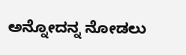ಅನ್ನೋದನ್ನ ನೋಡಲು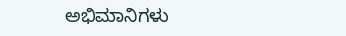ಅಭಿಮಾನಿಗಳು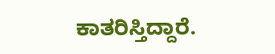ಕಾತರಿಸ್ತಿದ್ದಾರೆ.